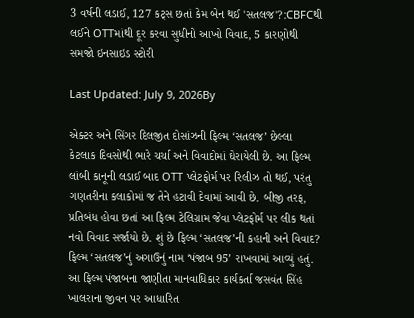3 વર્ષની લડાઈ, 127 કટ્સ છતાં કેમ બેન થઈ 'સતલજ'?:CBFCથી લઈને OTTમાંથી દૂર કરવા સુધીનો આખો વિવાદ, 5 કારણોથી સમજો ઇનસાઇડ સ્ટોરી

Last Updated: July 9, 2026By

એક્ટર અને સિંગર દિલજીત દોસાંઝની ફિલ્મ ‘સતલજ’ છેલ્લા કેટલાક દિવસોથી ભારે ચર્ચા અને વિવાદોમાં ઘેરાયેલી છે. આ ફિલ્મ લાંબી કાનૂની લડાઈ બાદ OTT પ્લેટફોર્મ પર રિલીઝ તો થઈ, પરંતુ ગણતરીના કલાકોમાં જ તેને હટાવી દેવામાં આવી છે. બીજી તરફ, પ્રતિબંધ હોવા છતાં આ ફિલ્મ ટેલિગ્રામ જેવા પ્લેટફોર્મ પર લીક થતાં નવો વિવાદ સર્જાયો છે. શું છે ફિલ્મ ‘સતલજ’ની કહાની અને વિવાદ? ફિલ્મ ‘સતલજ’નું અગાઉનું નામ ‘પંજાબ 95’ રાખવામાં આવ્યું હતું. આ ફિલ્મ પંજાબના જાણીતા માનવાધિકાર કાર્યકર્તા જસવંત સિંહ ખાલરાના જીવન પર આધારિત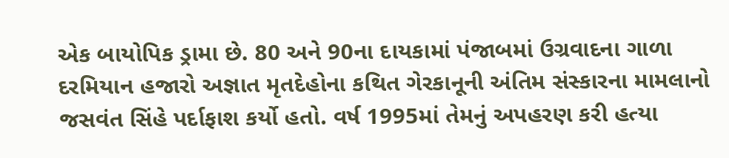એક બાયોપિક ડ્રામા છે. 80 અને 90ના દાયકામાં પંજાબમાં ઉગ્રવાદના ગાળા દરમિયાન હજારો અજ્ઞાત મૃતદેહોના કથિત ગેરકાનૂની અંતિમ સંસ્કારના મામલાનો જસવંત સિંહે પર્દાફાશ કર્યો હતો. વર્ષ 1995માં તેમનું અપહરણ કરી હત્યા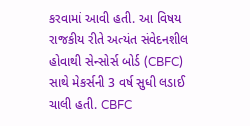કરવામાં આવી હતી. આ વિષય રાજકીય રીતે અત્યંત સંવેદનશીલ હોવાથી સેન્સોર્સ બોર્ડ (CBFC) સાથે મેકર્સની 3 વર્ષ સુધી લડાઈ ચાલી હતી. CBFC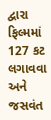દ્વારા ફિલ્મમાં 127 કટ લગાવવા અને જસવંત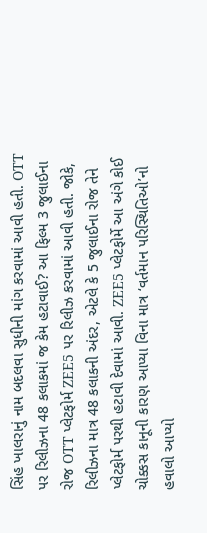સિંહ ખાલરાનું નામ બદલવા સુધીની માંગ કરવામાં આવી હતી. OTT પર રિલીઝના 48 કલાકમાં જ કેમ હટાવાઈ? આ ફિલ્મ 3 જુલાઈના રોજ OTT પ્લેટફોર્મ ZEE5 પર રિલીઝ કરવામાં આવી હતી. જોકે, રિલીઝના માત્ર 48 કલાકની અંદર, એટલે કે 5 જુલાઈના રોજ તેને પ્લેટફોર્મ પરથી હટાવી દેવામાં આવી. ZEE5 પ્લેટફોર્મે આ અંગે કોઈ ચોક્કસ કાનૂની કારણ આપ્યા વિના માત્ર ‘વર્તમાન પરિસ્થિતિઓ’નો હવાલો આપ્યો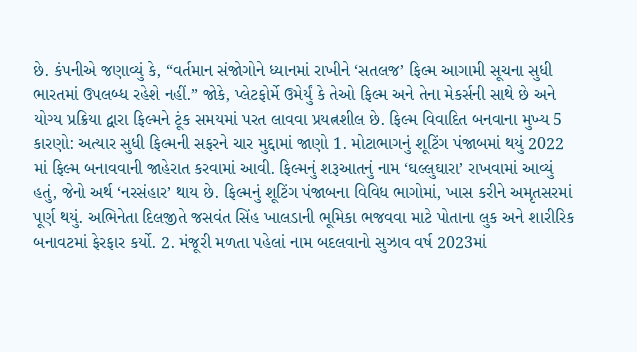છે. કંપનીએ જણાવ્યું કે, “વર્તમાન સંજોગોને ધ્યાનમાં રાખીને ‘સતલજ’ ફિલ્મ આગામી સૂચના સુધી ભારતમાં ઉપલબ્ધ રહેશે નહીં.” જોકે, પ્લેટફોર્મે ઉમેર્યું કે તેઓ ફિલ્મ અને તેના મેકર્સની સાથે છે અને યોગ્ય પ્રક્રિયા દ્વારા ફિલ્મને ટૂંક સમયમાં પરત લાવવા પ્રયત્નશીલ છે. ફિલ્મ વિવાદિત બનવાના મુખ્ય 5 કારણો: અત્યાર સુધી ફિલ્મની સફરને ચાર મુદ્દામાં જાણો 1. મોટાભાગનું શૂટિંગ પંજાબમાં થયું 2022 માં ફિલ્મ બનાવવાની જાહેરાત કરવામાં આવી. ફિલ્મનું શરૂઆતનું નામ ‘ઘલ્લુઘારા’ રાખવામાં આવ્યું હતું, જેનો અર્થ ‘નરસંહાર’ થાય છે. ફિલ્મનું શૂટિંગ પંજાબના વિવિધ ભાગોમાં, ખાસ કરીને અમૃતસરમાં પૂર્ણ થયું. અભિનેતા દિલજીતે જસવંત સિંહ ખાલડાની ભૂમિકા ભજવવા માટે પોતાના લુક અને શારીરિક બનાવટમાં ફેરફાર કર્યો. 2. મંજૂરી મળતા પહેલાં નામ બદલવાનો સુઝાવ વર્ષ 2023માં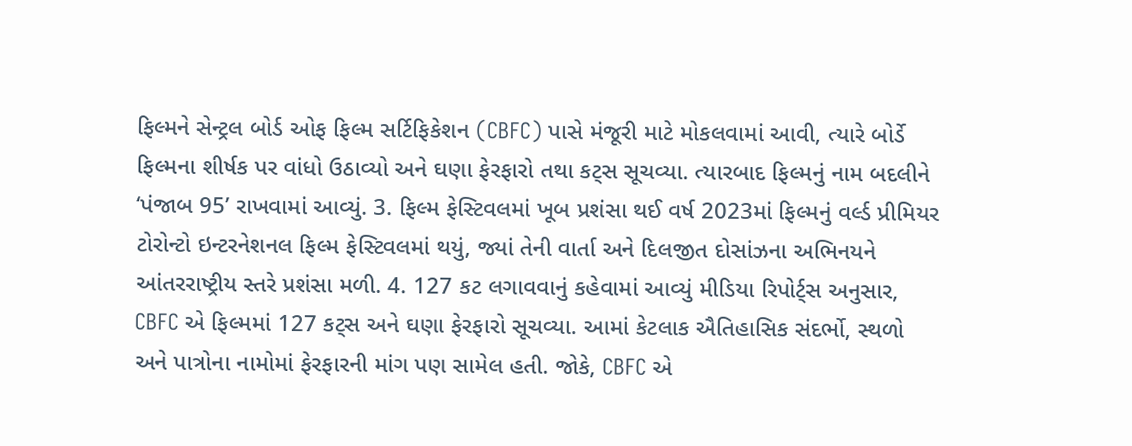ફિલ્મને સેન્ટ્રલ બોર્ડ ઓફ ફિલ્મ સર્ટિફિકેશન (CBFC) પાસે મંજૂરી માટે મોકલવામાં આવી, ત્યારે બોર્ડે ફિલ્મના શીર્ષક પર વાંધો ઉઠાવ્યો અને ઘણા ફેરફારો તથા કટ્સ સૂચવ્યા. ત્યારબાદ ફિલ્મનું નામ બદલીને ‘પંજાબ 95’ રાખવામાં આવ્યું. 3. ફિલ્મ ફેસ્ટિવલમાં ખૂબ પ્રશંસા થઈ વર્ષ 2023માં ફિલ્મનું વર્લ્ડ પ્રીમિયર ટોરોન્ટો ઇન્ટરનેશનલ ફિલ્મ ફેસ્ટિવલમાં થયું, જ્યાં તેની વાર્તા અને દિલજીત દોસાંઝના અભિનયને આંતરરાષ્ટ્રીય સ્તરે પ્રશંસા મળી. 4. 127 કટ લગાવવાનું કહેવામાં આવ્યું મીડિયા રિપોર્ટ્સ અનુસાર, CBFC એ ફિલ્મમાં 127 કટ્સ અને ઘણા ફેરફારો સૂચવ્યા. આમાં કેટલાક ઐતિહાસિક સંદર્ભો, સ્થળો અને પાત્રોના નામોમાં ફેરફારની માંગ પણ સામેલ હતી. જોકે, CBFC એ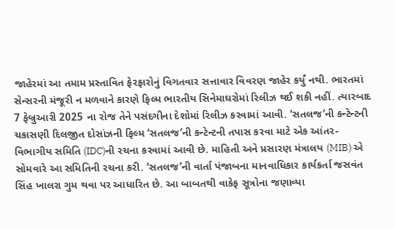જાહેરમાં આ તમામ પ્રસ્તાવિત ફેરફારોનું વિગતવાર સત્તાવાર વિવરણ જાહેર કર્યું નથી. ભારતમાં સેન્સરની મંજૂરી ન મળવાને કારણે ફિલ્મ ભારતીય સિનેમાઘરોમાં રિલીઝ થઈ શકી નહીં. ત્યારબાદ 7 ફેબ્રુઆરી 2025 ના રોજ તેને પસંદગીના દેશોમાં રિલીઝ કરવામાં આવી. ‘સતલજ’ની કન્ટેન્ટની ચકાસણી દિલજીત દોસાંઝની ફિલ્મ ‘સતલજ’ની કન્ટેન્ટની તપાસ કરવા માટે એક આંતર-વિભાગીય સમિતિ (IDC)ની રચના કરવામાં આવી છે. માહિતી અને પ્રસારણ મંત્રાલય (MIB) એ સોમવારે આ સમિતિની રચના કરી. ‘સતલજ’ની વાર્તા પંજાબના માનવાધિકાર કાર્યકર્તા જસવંત સિંહ ખાલરા ગુમ થવા પર આધારિત છે. આ બાબતથી વાકેફ સૂત્રોના જણાવ્યા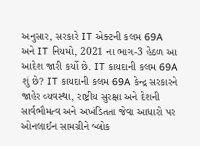અનુસાર, સરકારે IT એક્ટની કલમ 69A અને IT નિયમો, 2021 ના ભાગ-3 હેઠળ આ આદેશ જારી કર્યો છે. IT કાયદાની કલમ 69A શું છે? IT કાયદાની કલમ 69A કેન્દ્ર સરકારને જાહેર વ્યવસ્થા, રાષ્ટ્રીય સુરક્ષા અને દેશની સાર્વભૌમત્વ અને અખંડિતતા જેવા આધારો પર ઓનલાઈન સામગ્રીને બ્લોક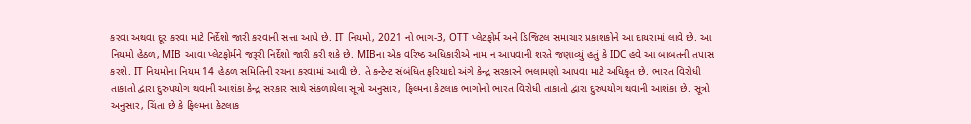કરવા અથવા દૂર કરવા માટે નિર્દેશો જારી કરવાની સત્તા આપે છે. IT નિયમો, 2021 નો ભાગ-3, OTT પ્લેટફોર્મ અને ડિજિટલ સમાચાર પ્રકાશકોને આ દાયરામાં લાવે છે. આ નિયમો હેઠળ, MIB આવા પ્લેટફોર્મને જરૂરી નિર્દેશો જારી કરી શકે છે. MIBના એક વરિષ્ઠ અધિકારીએ નામ ન આપવાની શરતે જણાવ્યું હતું કે IDC હવે આ બાબતની તપાસ કરશે. IT નિયમોના નિયમ 14 હેઠળ સમિતિની રચના કરવામાં આવી છે. તે કન્ટેન્ટ સંબંધિત ફરિયાદો અંગે કેન્દ્ર સરકારને ભલામણો આપવા માટે અધિકૃત છે. ભારત વિરોધી તાકાતો દ્વારા દુરુપયોગ થવાની આશંકા કેન્દ્ર સરકાર સાથે સંકળાયેલા સૂત્રો અનુસાર, ફિલ્મના કેટલાક ભાગોનો ભારત વિરોધી તાકાતો દ્વારા દુરુપયોગ થવાની આશંકા છે. સૂત્રો અનુસાર, ચિંતા છે કે ફિલ્મના કેટલાક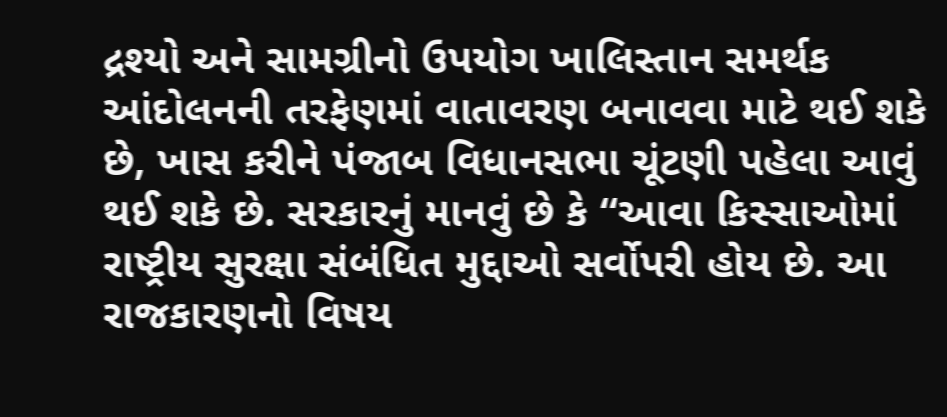દ્રશ્યો અને સામગ્રીનો ઉપયોગ ખાલિસ્તાન સમર્થક આંદોલનની તરફેણમાં વાતાવરણ બનાવવા માટે થઈ શકે છે, ખાસ કરીને પંજાબ વિધાનસભા ચૂંટણી પહેલા આવું થઈ શકે છે. સરકારનું માનવું છે કે “આવા કિસ્સાઓમાં રાષ્ટ્રીય સુરક્ષા સંબંધિત મુદ્દાઓ સર્વોપરી હોય છે. આ રાજકારણનો વિષય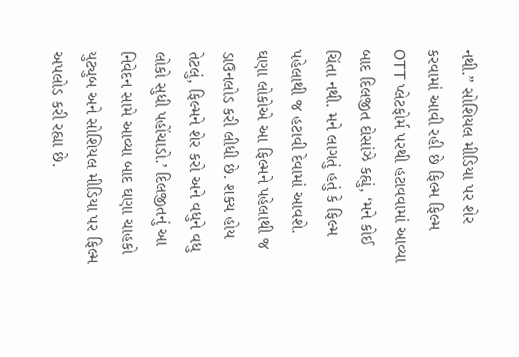નથી.” સોશિયલ મીડિયા પર શેર કરવામાં આવી રહી છે ફિલ્મ ફિલ્મ OTT પ્લેટફોર્મ પરથી હટાવવામાં આવ્યા બાદ દિલજીત દોસાંઝે કહ્યું, ‘મને કોઈ ચિંતા નથી. મને લાગતું હતું કે ફિલ્મ પહેલાથી જ હટાવી દેવામાં આવશે. ઘણા લોકોએ આ ફિલ્મને પહેલાથી જ ડાઉનલોડ કરી લીધી છે. શક્ય હોય તેટલું, ફિલ્મને શેર કરો અને વધુને વધુ લોકો સુધી પહોંચાડો.’ દિલજીતનું આ નિવેદન સામે આવ્યા બાદ ઘણા ચાહકો યુટ્યુબ અને સોશિયલ મીડિયા પર ફિલ્મ અપલોડ કરી રહ્યા છે.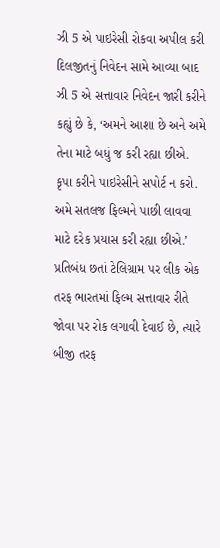ઝી 5 એ પાઇરેસી રોકવા અપીલ કરી દિલજીતનું નિવેદન સામે આવ્યા બાદ ઝી 5 એ સત્તાવાર નિવેદન જારી કરીને કહ્યું છે કે, ‘અમને આશા છે અને અમે તેના માટે બધું જ કરી રહ્યા છીએ. કૃપા કરીને પાઇરેસીને સપોર્ટ ન કરો. અમે સતલજ ફિલ્મને પાછી લાવવા માટે દરેક પ્રયાસ કરી રહ્યા છીએ.’ પ્રતિબંધ છતાં ટેલિગ્રામ પર લીક એક તરફ ભારતમાં ફિલ્મ સત્તાવાર રીતે જોવા પર રોક લગાવી દેવાઈ છે, ત્યારે બીજી તરફ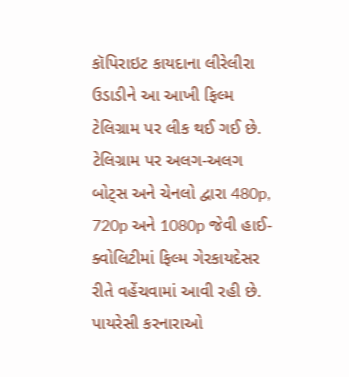કૉપિરાઇટ કાયદાના લીરેલીરા ઉડાડીને આ આખી ફિલ્મ ટેલિગ્રામ પર લીક થઈ ગઈ છે. ટેલિગ્રામ પર અલગ-અલગ બોટ્સ અને ચેનલો દ્વારા 480p, 720p અને 1080p જેવી હાઈ-ક્વોલિટીમાં ફિલ્મ ગેરકાયદેસર રીતે વહેંચવામાં આવી રહી છે. પાયરેસી કરનારાઓ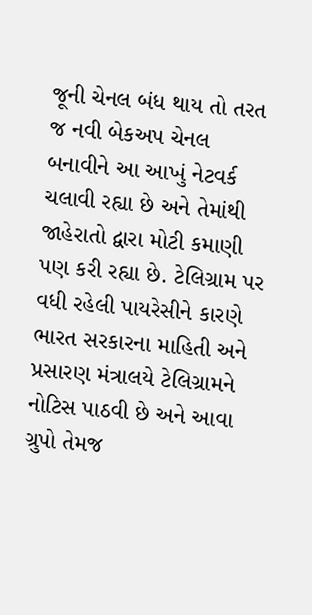જૂની ચેનલ બંધ થાય તો તરત જ નવી બેકઅપ ચેનલ બનાવીને આ આખું નેટવર્ક ચલાવી રહ્યા છે અને તેમાંથી જાહેરાતો દ્વારા મોટી કમાણી પણ કરી રહ્યા છે. ટેલિગ્રામ પર વધી રહેલી પાયરેસીને કારણે ભારત સરકારના માહિતી અને પ્રસારણ મંત્રાલયે ટેલિગ્રામને નોટિસ પાઠવી છે અને આવા ગ્રુપો તેમજ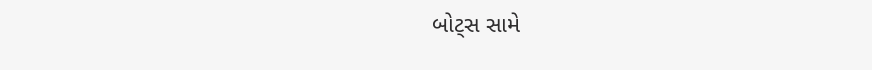બોટ્સ સામે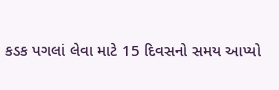કડક પગલાં લેવા માટે 15 દિવસનો સમય આપ્યો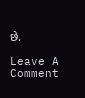છે.

Leave A Comment